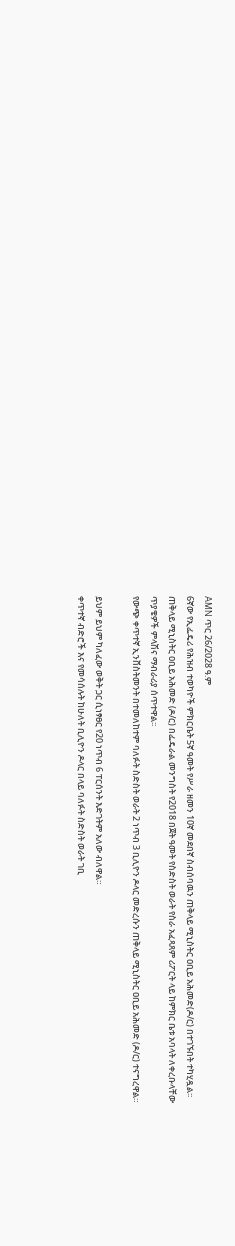AMN ጥር 26/2028 ዓ.ም
6ኛው የኢፌዴሪ የሕዝብ ተወካዮች ምክርቤት 5ኛ ዓመት የሥራ ዘመን 10ኛ መደበኛ ስብሰባዉን ጠቅላይ ሚኒስትር ዐቢይ አሕመድ(ዶ/ር) በተገኙበት ተካሂዷል፡፡
ጠቅላይ ሚኒስትር ዐቢይ አሕመድ (ዶ/ር) በፌዴራል መንግስት የ2018 በጀት ዓመት የስድስት ወራት የስራ አፈጻጸም ሪፖርት ላይ ከምክር ቤቱ አባላት ለቀረቡላቸው ጥያቄዎች ምላሽና ማብራሪያ ሰጥተዋል፡፡
የውጭ ቀጥተኛ ኢንቨስትመንት በተመለከተም ባለፉት ስድስት ወራት 2 ነጥብ 3 ቢሊዮን ዶላር መድረሱን ጠቅላይ ሚኒስትር ዐቢይ አሕመድ (ዶ/ር) ተናግረዋል።

ይህም ይህም ካለፈው ወቅት ጋር ሲነፃፀር የ20 ነጥብ 6 ፐርሰንት እድገትም አለው ብለዋል።
ቀጥተኛ ብድሮች እና የመሳሰሉት ከሁለት ቢሊዮን ዶላር በላይ ባለፉት ስድስት ወራት ገቢ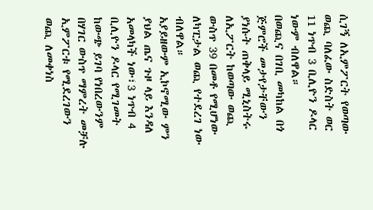ሲገኝ ለኢምፖርት የወጣው ወጪ ባለፈው ስድስት ወር 11 ነጥብ 3 ቢሊዮን ዶላር ነውም ብለዋል።
በወጪና በገቢ መካከል በጎ ጅምሮች መታየታቸውን ያነሱት ጠቅላይ ሚኒስትሩ ለኢፖርት ከወጣው ወጪ ውስጥ 39 በመቶ የሚሆነው ለካፒታል ወጪ የተደረገ ነው ብለዋል።
አያይዘውም ኢኮኖሚው ምን ያህል ጤና ጉዞ ላይ እንዳለ አመላካች ነው፣3 ነጥብ 4 ቢሊዮን ዶላር የሚገመት ከውጭ ይገባ የነበረውንም በሃገር ውስጥ ማምረት መቻሉ ኢምፖርቱ የሚደረገውን ወጪ ለመቀነስ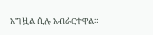አግዟል ሲሉ አብራርተዋል።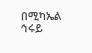በሚካኤል ኅሩይ